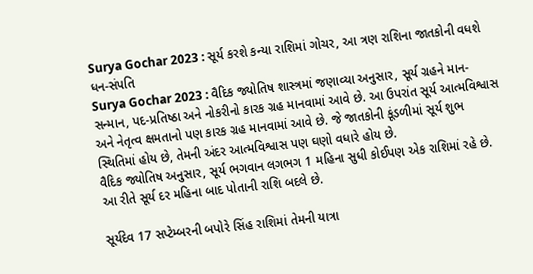Surya Gochar 2023 : સૂર્ય કરશે કન્યા રાશિમાં ગોચર, આ ત્રણ રાશિના જાતકોની વધશે ધન-સંપતિ
Surya Gochar 2023 : વૈદિક જ્યોતિષ શાસ્ત્રમાં જણાવ્યા અનુસાર, સૂર્ય ગ્રહને માન-સન્માન, પદ-પ્રતિષ્ઠા અને નોકરીનો કારક ગ્રહ માનવામાં આવે છે. આ ઉપરાંત સૂર્ય આત્મવિશ્વાસ અને નેતૃત્વ ક્ષમતાનો પણ કારક ગ્રહ માનવામાં આવે છે. જે જાતકોની કૂંડળીમાં સૂર્ય શુભ સ્થિતિમાં હોય છે, તેમની અંદર આત્મવિશ્વાસ પણ ઘણો વધારે હોય છે.
વૈદિક જ્યોતિષ અનુસાર, સૂર્ય ભગવાન લગભગ 1 મહિના સુધી કોઈપણ એક રાશિમાં રહે છે. આ રીતે સૂર્ય દર મહિના બાદ પોતાની રાશિ બદલે છે.

સૂર્યદેવ 17 સપ્ટેમ્બરની બપોરે સિંહ રાશિમાં તેમની યાત્રા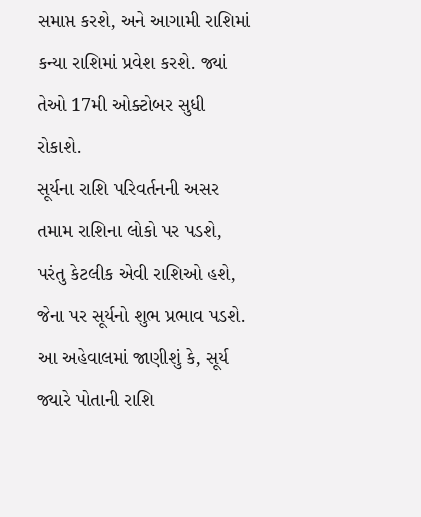સમાપ્ત કરશે, અને આગામી રાશિમાં કન્યા રાશિમાં પ્રવેશ કરશે. જ્યાં તેઓ 17મી ઓક્ટોબર સુધી રોકાશે.
સૂર્યના રાશિ પરિવર્તનની અસર તમામ રાશિના લોકો પર પડશે, પરંતુ કેટલીક એવી રાશિઓ હશે, જેના પર સૂર્યનો શુભ પ્રભાવ પડશે. આ અહેવાલમાં જાણીશું કે, સૂર્ય જ્યારે પોતાની રાશિ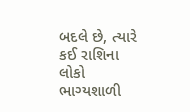બદલે છે, ત્યારે કઈ રાશિના લોકો ભાગ્યશાળી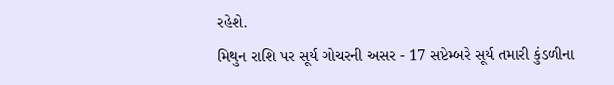રહેશે.
મિથુન રાશિ પર સૂર્ય ગોચરની અસર - 17 સપ્ટેમ્બરે સૂર્ય તમારી કુંડળીના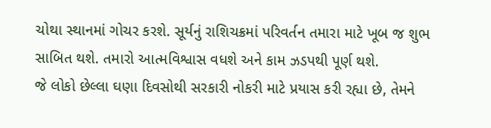ચોથા સ્થાનમાં ગોચર કરશે. સૂર્યનું રાશિચક્રમાં પરિવર્તન તમારા માટે ખૂબ જ શુભ સાબિત થશે. તમારો આત્મવિશ્વાસ વધશે અને કામ ઝડપથી પૂર્ણ થશે.
જે લોકો છેલ્લા ઘણા દિવસોથી સરકારી નોકરી માટે પ્રયાસ કરી રહ્યા છે, તેમને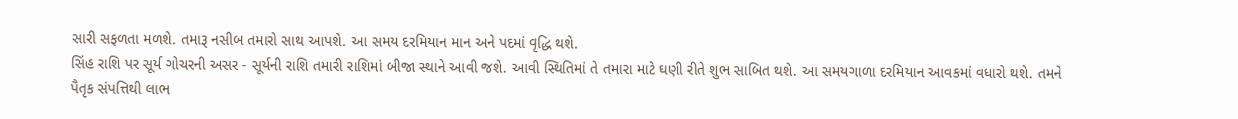સારી સફળતા મળશે. તમારૂ નસીબ તમારો સાથ આપશે. આ સમય દરમિયાન માન અને પદમાં વૃદ્ધિ થશે.
સિંહ રાશિ પર સૂર્ય ગોચરની અસર - સૂર્યની રાશિ તમારી રાશિમાં બીજા સ્થાને આવી જશે. આવી સ્થિતિમાં તે તમારા માટે ઘણી રીતે શુભ સાબિત થશે. આ સમયગાળા દરમિયાન આવકમાં વધારો થશે. તમને પૈતૃક સંપત્તિથી લાભ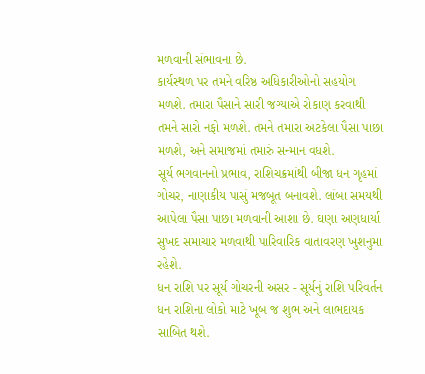મળવાની સંભાવના છે.
કાર્યસ્થળ પર તમને વરિષ્ઠ અધિકારીઓનો સહયોગ મળશે. તમારા પૈસાને સારી જગ્યાએ રોકાણ કરવાથી તમને સારો નફો મળશે. તમને તમારા અટકેલા પૈસા પાછા મળશે, અને સમાજમાં તમારું સન્માન વધશે.
સૂર્ય ભગવાનનો પ્રભાવ, રાશિચક્રમાંથી બીજા ધન ગૃહમાં ગોચર, નાણાકીય પાસું મજબૂત બનાવશે. લાંબા સમયથી આપેલા પૈસા પાછા મળવાની આશા છે. ઘણા અણધાર્યા સુખદ સમાચાર મળવાથી પારિવારિક વાતાવરણ ખુશનુમા રહેશે.
ધન રાશિ પર સૂર્ય ગોચરની અસર - સૂર્યનું રાશિ પરિવર્તન ધન રાશિના લોકો માટે ખૂબ જ શુભ અને લાભદાયક સાબિત થશે.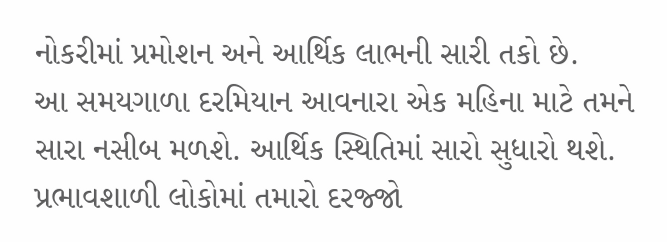નોકરીમાં પ્રમોશન અને આર્થિક લાભની સારી તકો છે.
આ સમયગાળા દરમિયાન આવનારા એક મહિના માટે તમને સારા નસીબ મળશે. આર્થિક સ્થિતિમાં સારો સુધારો થશે. પ્રભાવશાળી લોકોમાં તમારો દરજ્જો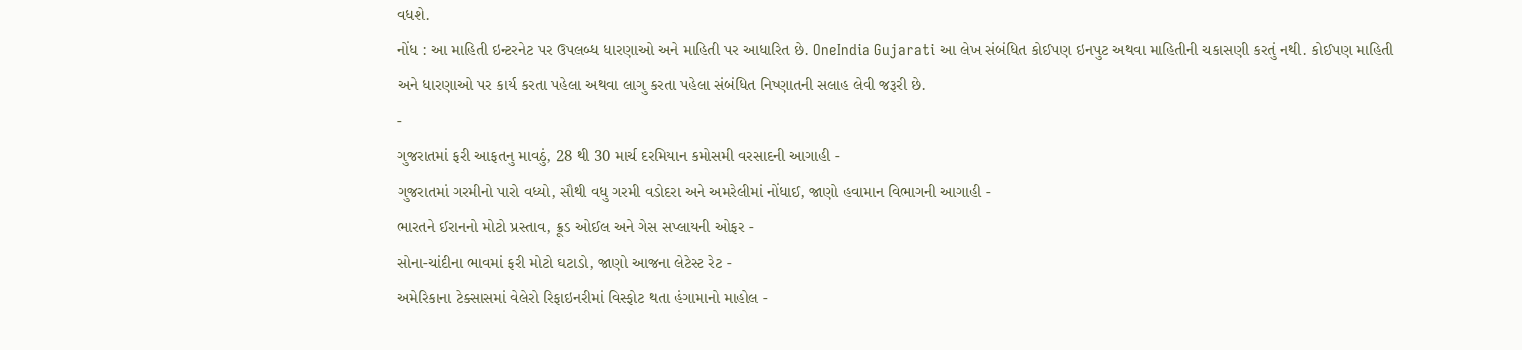વધશે.
નોંધ : આ માહિતી ઇન્ટરનેટ પર ઉપલબ્ધ ધારણાઓ અને માહિતી પર આધારિત છે. OneIndia Gujarati આ લેખ સંબંધિત કોઈપણ ઇનપુટ અથવા માહિતીની ચકાસણી કરતું નથી. કોઈપણ માહિતી અને ધારણાઓ પર કાર્ય કરતા પહેલા અથવા લાગુ કરતા પહેલા સંબંધિત નિષ્ણાતની સલાહ લેવી જરૂરી છે.
-
ગુજરાતમાં ફરી આફતનુ માવઠું, 28 થી 30 માર્ચ દરમિયાન કમોસમી વરસાદની આગાહી -
ગુજરાતમાં ગરમીનો પારો વધ્યો, સૌથી વધુ ગરમી વડોદરા અને અમરેલીમાં નોંધાઈ, જાણો હવામાન વિભાગની આગાહી -
ભારતને ઈરાનનો મોટો પ્રસ્તાવ, ક્રૂડ ઓઈલ અને ગેસ સપ્લાયની ઓફર -
સોના-ચાંદીના ભાવમાં ફરી મોટો ઘટાડો, જાણો આજના લેટેસ્ટ રેટ -
અમેરિકાના ટેક્સાસમાં વેલેરો રિફાઇનરીમાં વિસ્ફોટ થતા હંગામાનો માહોલ -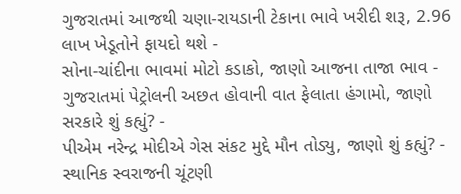ગુજરાતમાં આજથી ચણા-રાયડાની ટેકાના ભાવે ખરીદી શરૂ, 2.96 લાખ ખેડૂતોને ફાયદો થશે -
સોના-ચાંદીના ભાવમાં મોટો કડાકો, જાણો આજના તાજા ભાવ -
ગુજરાતમાં પેટ્રોલની અછત હોવાની વાત ફેલાતા હંગામો, જાણો સરકારે શું કહ્યું? -
પીએમ નરેન્દ્ર મોદીએ ગેસ સંકટ મુદ્દે મૌન તોડ્યુ, જાણો શું કહ્યું? -
સ્થાનિક સ્વરાજની ચૂંટણી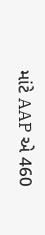માંટે AAP એ 460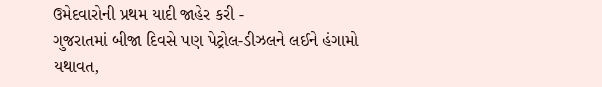ઉમેદવારોની પ્રથમ યાદી જાહેર કરી -
ગુજરાતમાં બીજા દિવસે પણ પેટ્રોલ-ડીઝલને લઈને હંગામો યથાવત,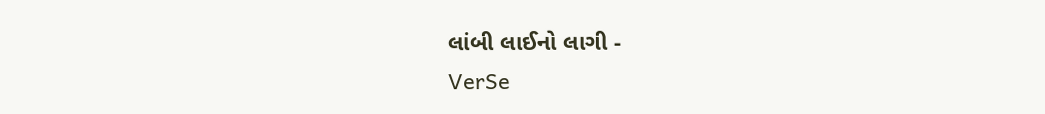લાંબી લાઈનો લાગી -
VerSe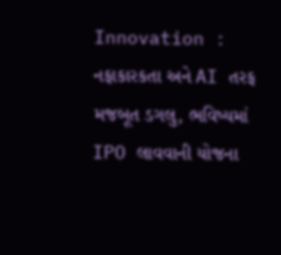Innovation : નફાકારકતા અને AI તરફ મજબૂત ડગલુ, ભવિષ્યમાં IPO લાવવાની યોજના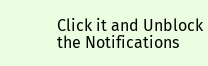Click it and Unblock the Notifications